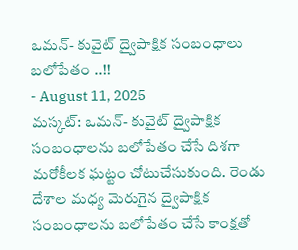ఒమన్- కువైట్ ద్వైపాక్షిక సంబంధాలు బలోపేతం ..!!
- August 11, 2025
మస్కట్: ఒమన్- కువైట్ ద్వైపాక్షిక సంబంధాలను బలోపేతం చేసే దిశగా మరోకీలక ఘట్టం చోటుచేసుకుంది. రెండు దేశాల మధ్య మెరుగైన ద్వైపాక్షిక సంబంధాలను బలోపేతం చేసే కాంక్షతో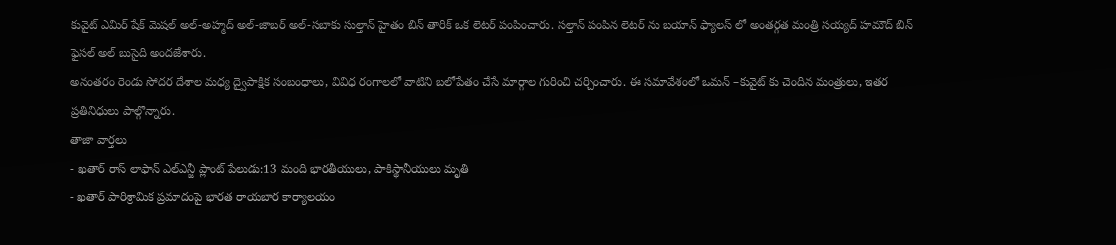కువైట్ ఎమిర్ షేక్ మెషల్ అల్-అహ్మద్ అల్-జాబర్ అల్-సబాకు సుల్తాన్ హైతం బిన్ తారిక్ ఒక లెటర్ పంపించారు. సల్తాన్ పంపిన లెటర్ ను బయాన్ ఫ్యాలస్ లో అంతర్గత మంత్రి సయ్యద్ హమౌద్ బిన్ ఫైసల్ అల్ బుసైది అందజేశారు.
అనంతరం రెండు సోదర దేశాల మధ్య ద్వైపాక్షిక సంబంధాలు, వివిధ రంగాలలో వాటిని బలోపేతం చేసే మార్గాల గురించి చర్చించారు. ఈ సమావేశంలో ఒమన్ –కువైట్ కు చెందిన మంత్రులు, ఇతర ప్రతినిధులు పాల్గొన్నారు.
తాజా వార్తలు
- ఖతార్ రాస్ లాఫాన్ ఎల్ఎన్జీ ప్లాంట్ పేలుడు:13 మంది భారతీయులు, పాకిస్థానీయులు మృతి
- ఖతార్ పారిశ్రామిక ప్రమాదంపై భారత రాయబార కార్యాలయం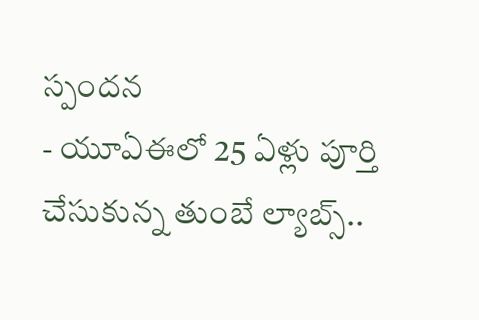స్పందన
- యూఏఈలో 25 ఏళ్లు పూర్తి చేసుకున్న తుంబే ల్యాబ్స్..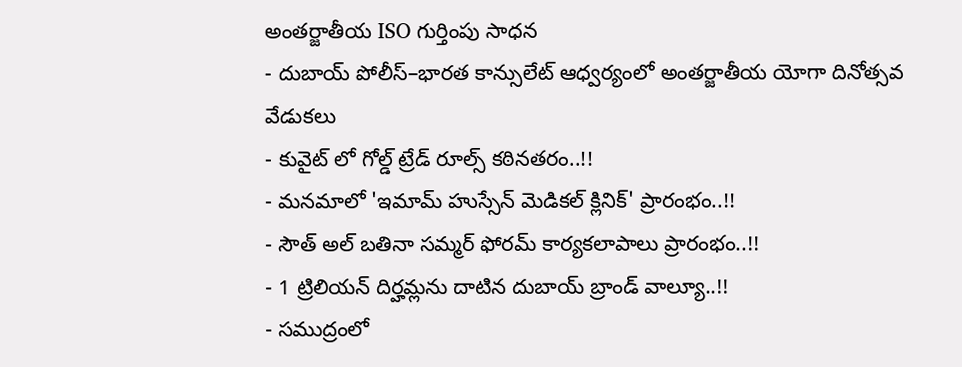అంతర్జాతీయ ISO గుర్తింపు సాధన
- దుబాయ్ పోలీస్–భారత కాన్సులేట్ ఆధ్వర్యంలో అంతర్జాతీయ యోగా దినోత్సవ వేడుకలు
- కువైట్ లో గోల్డ్ ట్రేడ్ రూల్స్ కఠినతరం..!!
- మనమాలో 'ఇమామ్ హుస్సేన్ మెడికల్ క్లినిక్' ప్రారంభం..!!
- సౌత్ అల్ బతినా సమ్మర్ ఫోరమ్ కార్యకలాపాలు ప్రారంభం..!!
- 1 ట్రిలియన్ దిర్హమ్లను దాటిన దుబాయ్ బ్రాండ్ వాల్యూ..!!
- సముద్రంలో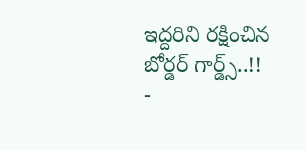ఇద్దరిని రక్షించిన బోర్డర్ గార్డ్స్..!!
-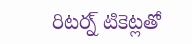రిటర్న్ టికెట్లతో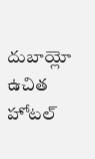దుబాయ్లో ఉచిత హోటల్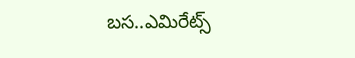బస..ఎమిరేట్స్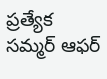ప్రత్యేక సమ్మర్ ఆఫర్